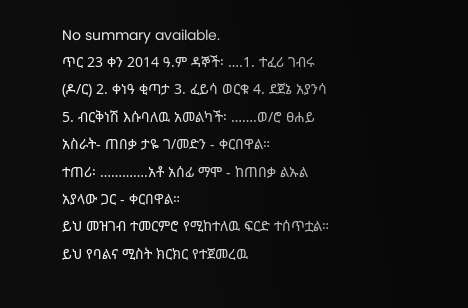No summary available.
ጥር 23 ቀን 2014 ዓ.ም ዳኞች፡ ….1. ተፈሪ ገብሩ (ዶ/ር) 2. ቀነዓ ቂጣታ 3. ፈይሳ ወርቁ 4. ደጀኔ አያንሳ 5. ብርቅነሽ እሱባለዉ አመልካች፡ …….ወ/ሮ ፀሐይ አስራት- ጠበቃ ታዬ ገ/መድን - ቀርበዋል።
ተጠሪ፡ ………….አቶ አሰፊ ማሞ - ከጠበቃ ልኡል አያላው ጋር - ቀርበዋል።
ይህ መዝገብ ተመርምሮ የሚከተለዉ ፍርድ ተሰጥቷል።
ይህ የባልና ሚስት ክርክር የተጀመረዉ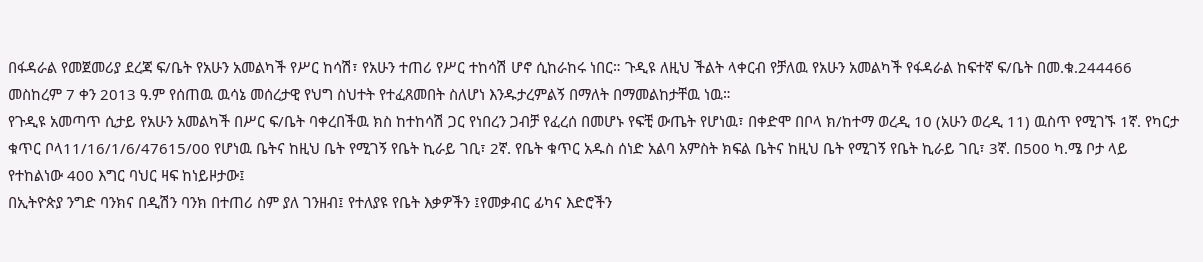በፋዳራል የመጀመሪያ ደረጃ ፍ/ቤት የአሁን አመልካች የሥር ከሳሽ፣ የአሁን ተጠሪ የሥር ተከሳሽ ሆኖ ሲከራከሩ ነበር። ጉዲዩ ለዚህ ችልት ላቀርብ የቻለዉ የአሁን አመልካች የፋዳራል ከፍተኛ ፍ/ቤት በመ.ቁ.244466 መስከረም 7 ቀን 2013 ዓ.ም የሰጠዉ ዉሳኔ መሰረታዊ የህግ ስህተት የተፈጸመበት ስለሆነ እንዱታረምልኝ በማለት በማመልከታቸዉ ነዉ።
የጉዲዩ አመጣጥ ሲታይ የአሁን አመልካች በሥር ፍ/ቤት ባቀረበችዉ ክስ ከተከሳሽ ጋር የነበረን ጋብቻ የፈረሰ በመሆኑ የፍቺ ውጤት የሆነዉ፣ በቀድሞ በቦላ ክ/ከተማ ወረዲ 10 (አሁን ወረዲ 11) ዉስጥ የሚገኙ 1ኛ. የካርታ ቁጥር ቦላ11/16/1/6/47615/00 የሆነዉ ቤትና ከዚህ ቤት የሚገኝ የቤት ኪራይ ገቢ፣ 2ኛ. የቤት ቁጥር አዱስ ሰነድ አልባ አምስት ክፍል ቤትና ከዚህ ቤት የሚገኝ የቤት ኪራይ ገቢ፣ 3ኛ. በ500 ካ.ሜ ቦታ ላይ የተከልነው 400 እግር ባህር ዛፍ ከነይዞታው፤
በኢትዮጵያ ንግድ ባንክና በዲሽን ባንክ በተጠሪ ስም ያለ ገንዘብ፤ የተለያዩ የቤት እቃዎችን ፤የመቃብር ፊካና እድሮችን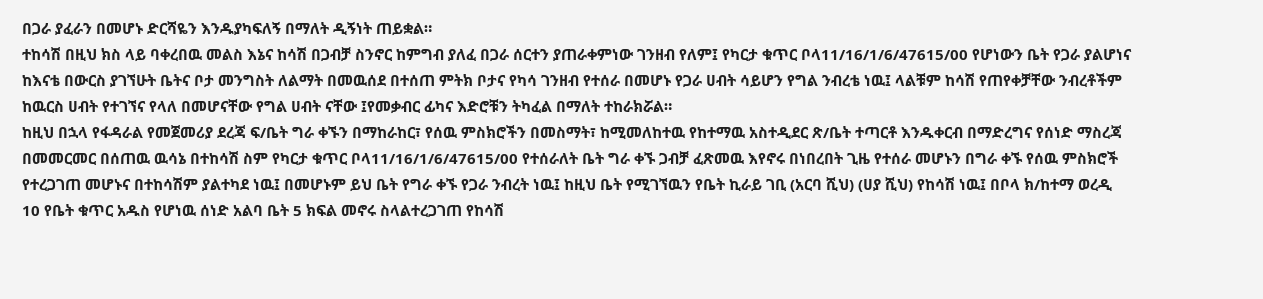በጋራ ያፈራን በመሆኑ ድርሻዬን እንዱያካፍለኝ በማለት ዲኝነት ጠይቋል።
ተከሳሽ በዚህ ክስ ላይ ባቀረበዉ መልስ እኔና ከሳሽ በጋብቻ ስንኖር ከምግብ ያለፈ በጋራ ሰርተን ያጠራቀምነው ገንዘብ የለም፤ የካርታ ቁጥር ቦላ11/16/1/6/47615/00 የሆነውን ቤት የጋራ ያልሆነና ከእናቴ በውርስ ያገኘሁት ቤትና ቦታ መንግስት ለልማት በመዉሰደ በተሰጠ ምትክ ቦታና የካሳ ገንዘብ የተሰራ በመሆኑ የጋራ ሀብት ሳይሆን የግል ንብረቴ ነዉ፤ ላልቹም ከሳሽ የጠየቀቻቸው ንብረቶችም ከዉርስ ሀብት የተገኘና የላለ በመሆናቸው የግል ሀብት ናቸው ፤የመቃብር ፊካና እድሮቹን ትካፈል በማለት ተከራክሯል።
ከዚህ በኋላ የፋዳራል የመጀመሪያ ደረጃ ፍ/ቤት ግራ ቀኙን በማከራከር፣ የሰዉ ምስክሮችን በመስማት፣ ከሚመለከተዉ የከተማዉ አስተዲደር ጽ/ቤት ተጣርቶ እንዱቀርብ በማድረግና የሰነድ ማስረጃ በመመርመር በሰጠዉ ዉሳኔ በተከሳሽ ስም የካርታ ቁጥር ቦላ11/16/1/6/47615/00 የተሰራለት ቤት ግራ ቀኙ ጋብቻ ፈጽመዉ እየኖሩ በነበረበት ጊዜ የተሰራ መሆኑን በግራ ቀኙ የሰዉ ምስክሮች የተረጋገጠ መሆኑና በተከሳሽም ያልተካደ ነዉ፤ በመሆኑም ይህ ቤት የግራ ቀኙ የጋራ ንብረት ነዉ፤ ከዚህ ቤት የሚገኘዉን የቤት ኪራይ ገቢ (አርባ ሺህ) (ሀያ ሺህ) የከሳሽ ነዉ፤ በቦላ ክ/ከተማ ወረዲ 10 የቤት ቁጥር አዱስ የሆነዉ ሰነድ አልባ ቤት 5 ክፍል መኖሩ ስላልተረጋገጠ የከሳሽ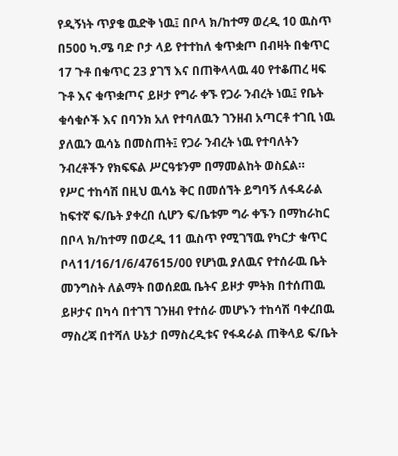የዲኝነት ጥያቄ ዉድቅ ነዉ፤ በቦላ ክ/ከተማ ወረዲ 10 ዉስጥ በ500 ካ.ሜ ባድ ቦታ ላይ የተተከለ ቁጥቋጦ በብዛት በቁጥር 17 ጉቶ በቁጥር 23 ያገኘ እና በጠቅላላዉ 40 የተቆጠረ ዛፍ ጉቶ እና ቁጥቋጦና ይዞታ የግራ ቀኙ የጋራ ንብረት ነዉ፤ የቤት ቁሳቁሶች እና በባንክ አለ የተባለዉን ገንዘብ አጣርቶ ተገቢ ነዉ ያለዉን ዉሳኔ በመስጠት፤ የጋራ ንብረት ነዉ የተባለትን ንብረቶችን የክፍፍል ሥርዓቱንም በማመልከት ወስኗል።
የሥር ተከሳሽ በዚህ ዉሳኔ ቅር በመሰኘት ይግባኝ ለፋዳራል ከፍተኛ ፍ/ቤት ያቀረበ ሲሆን ፍ/ቤቱም ግራ ቀኙን በማከራከር በቦላ ክ/ከተማ በወረዲ 11 ዉስጥ የሚገኘዉ የካርታ ቁጥር ቦላ11/16/1/6/47615/00 የሆነዉ ያለዉና የተሰራዉ ቤት መንግስት ለልማት በወሰደዉ ቤትና ይዞታ ምትክ በተሰጠዉ ይዞታና በካሳ በተገኘ ገንዘብ የተሰራ መሆኑን ተከሳሽ ባቀረበዉ ማስረጃ በተሻለ ሁኔታ በማስረዲቱና የፋዳራል ጠቅላይ ፍ/ቤት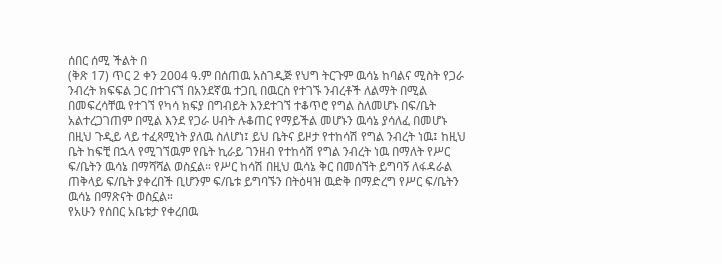ሰበር ሰሚ ችልት በ
(ቅጽ 17) ጥር 2 ቀን 2004 ዓ.ም በሰጠዉ አስገዲጅ የህግ ትርጉም ዉሳኔ ከባልና ሚስት የጋራ ንብረት ክፍፍል ጋር በተገናኘ በአንደኛዉ ተጋቢ በዉርስ የተገኙ ንብረቶች ለልማት በሚል በመፍረሳቸዉ የተገኘ የካሳ ክፍያ በግብይት እንደተገኘ ተቆጥሮ የግል ስለመሆኑ በፍ/ቤት አልተረጋገጠም በሚል እንደ የጋራ ሀብት ሉቆጠር የማይችል መሆኑን ዉሳኔ ያሳለፈ በመሆኑ በዚህ ጉዲይ ላይ ተፈጻሚነት ያለዉ ስለሆነ፤ ይህ ቤትና ይዞታ የተከሳሽ የግል ንብረት ነዉ፤ ከዚህ ቤት ከፍቺ በኋላ የሚገኘዉም የቤት ኪራይ ገንዘብ የተከሳሽ የግል ንብረት ነዉ በማለት የሥር ፍ/ቤትን ዉሳኔ በማሻሻል ወስኗል። የሥር ከሳሽ በዚህ ዉሳኔ ቅር በመሰኘት ይግባኝ ለፋዳራል ጠቅላይ ፍ/ቤት ያቀረበች ቢሆንም ፍ/ቤቱ ይግባኙን በትዕዛዝ ዉድቅ በማድረግ የሥር ፍ/ቤትን ዉሳኔ በማጽናት ወስኗል።
የአሁን የሰበር አቤቱታ የቀረበዉ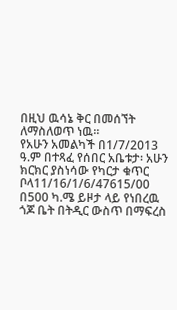በዚህ ዉሳኔ ቅር በመሰኘት ለማስለወጥ ነዉ።
የአሁን አመልካች በ1/7/2013 ዓ.ም በተጻፈ የሰበር አቤቱታ፡ አሁን ክርክር ያስነሳው የካርታ ቁጥር ቦላ11/16/1/6/47615/00 በ500 ካ.ሜ ይዞታ ላይ የነበረዉ ጎጆ ቤት በትዲር ውስጥ በማፍረስ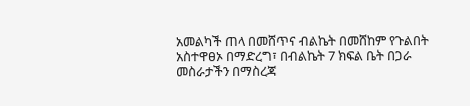አመልካች ጠላ በመሸጥና ብልኬት በመሸከም የጉልበት አስተዋፀኦ በማድረግ፣ በብልኬት 7 ክፍል ቤት በጋራ መስራታችን በማስረጃ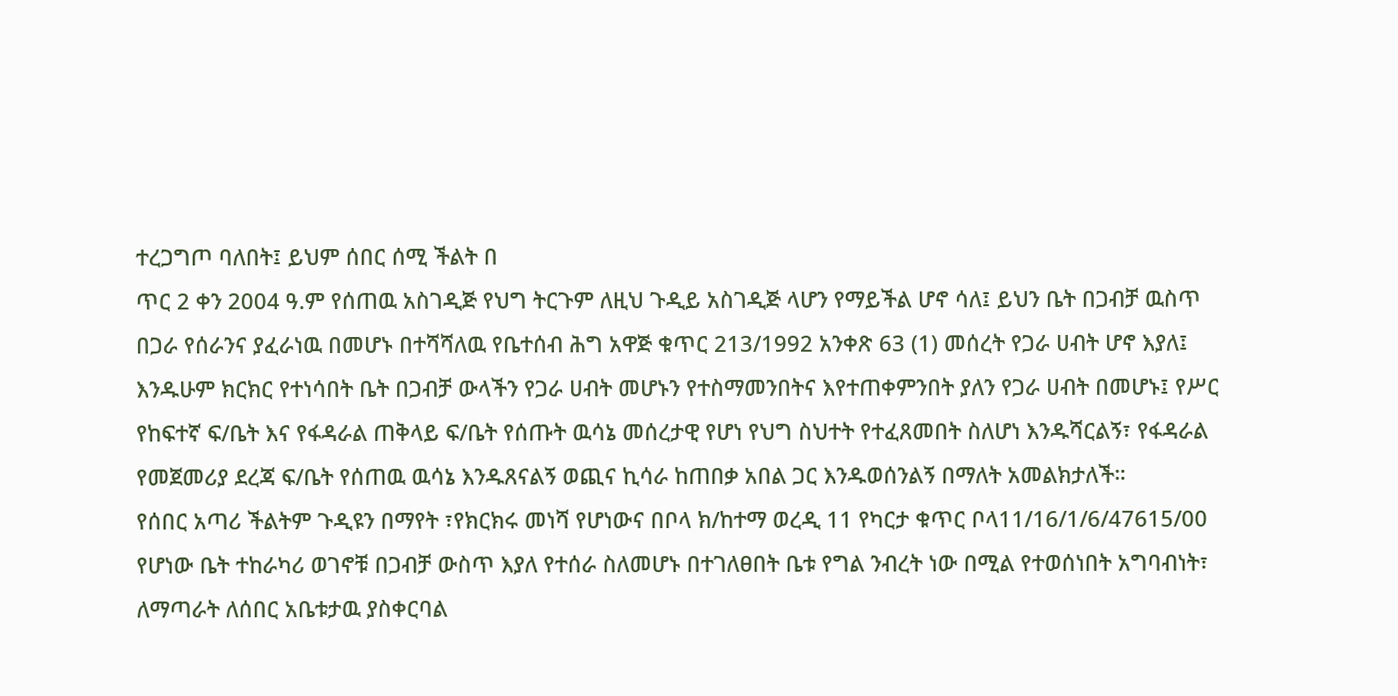ተረጋግጦ ባለበት፤ ይህም ሰበር ሰሚ ችልት በ
ጥር 2 ቀን 2004 ዓ.ም የሰጠዉ አስገዲጅ የህግ ትርጉም ለዚህ ጉዲይ አስገዲጅ ላሆን የማይችል ሆኖ ሳለ፤ ይህን ቤት በጋብቻ ዉስጥ በጋራ የሰራንና ያፈራነዉ በመሆኑ በተሻሻለዉ የቤተሰብ ሕግ አዋጅ ቁጥር 213/1992 አንቀጽ 63 (1) መሰረት የጋራ ሀብት ሆኖ እያለ፤ እንዱሁም ክርክር የተነሳበት ቤት በጋብቻ ውላችን የጋራ ሀብት መሆኑን የተስማመንበትና እየተጠቀምንበት ያለን የጋራ ሀብት በመሆኑ፤ የሥር የከፍተኛ ፍ/ቤት እና የፋዳራል ጠቅላይ ፍ/ቤት የሰጡት ዉሳኔ መሰረታዊ የሆነ የህግ ስህተት የተፈጸመበት ስለሆነ እንዱሻርልኝ፣ የፋዳራል የመጀመሪያ ደረጃ ፍ/ቤት የሰጠዉ ዉሳኔ እንዱጸናልኝ ወጪና ኪሳራ ከጠበቃ አበል ጋር እንዱወሰንልኝ በማለት አመልክታለች።
የሰበር አጣሪ ችልትም ጉዲዩን በማየት ፣የክርክሩ መነሻ የሆነውና በቦላ ክ/ከተማ ወረዲ 11 የካርታ ቁጥር ቦላ11/16/1/6/47615/00 የሆነው ቤት ተከራካሪ ወገኖቹ በጋብቻ ውስጥ እያለ የተሰራ ስለመሆኑ በተገለፀበት ቤቱ የግል ንብረት ነው በሚል የተወሰነበት አግባብነት፣ ለማጣራት ለሰበር አቤቱታዉ ያስቀርባል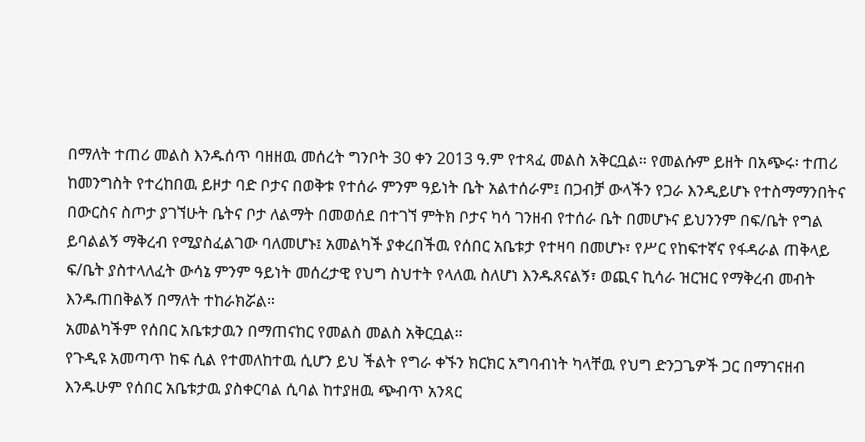በማለት ተጠሪ መልስ እንዱሰጥ ባዘዘዉ መሰረት ግንቦት 30 ቀን 2013 ዓ.ም የተጻፈ መልስ አቅርቧል። የመልሱም ይዘት በአጭሩ፡ ተጠሪ ከመንግስት የተረከበዉ ይዞታ ባድ ቦታና በወቅቱ የተሰራ ምንም ዓይነት ቤት አልተሰራም፤ በጋብቻ ውላችን የጋራ እንዲይሆኑ የተስማማንበትና በውርስና ስጦታ ያገኘሁት ቤትና ቦታ ለልማት በመወሰደ በተገኘ ምትክ ቦታና ካሳ ገንዘብ የተሰራ ቤት በመሆኑና ይህንንም በፍ/ቤት የግል ይባልልኝ ማቅረብ የሚያስፈልገው ባለመሆኑ፤ አመልካች ያቀረበችዉ የሰበር አቤቱታ የተዛባ በመሆኑ፣ የሥር የከፍተኛና የፋዳራል ጠቅላይ ፍ/ቤት ያስተላለፈት ውሳኔ ምንም ዓይነት መሰረታዊ የህግ ስህተት የላለዉ ስለሆነ እንዱጸናልኝ፣ ወጪና ኪሳራ ዝርዝር የማቅረብ መብት እንዱጠበቅልኝ በማለት ተከራክሯል።
አመልካችም የሰበር አቤቱታዉን በማጠናከር የመልስ መልስ አቅርቧል።
የጉዲዩ አመጣጥ ከፍ ሲል የተመለከተዉ ሲሆን ይህ ችልት የግራ ቀኙን ክርክር አግባብነት ካላቸዉ የህግ ድንጋጌዎች ጋር በማገናዘብ እንዱሁም የሰበር አቤቱታዉ ያስቀርባል ሲባል ከተያዘዉ ጭብጥ አንጻር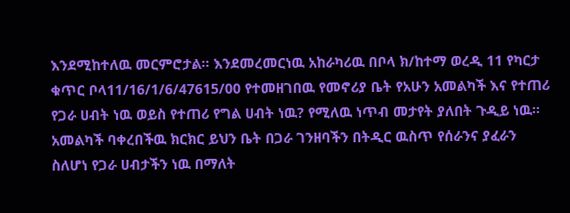እንደሚከተለዉ መርምሮታል። እንደመረመርነዉ አከራካሪዉ በቦላ ክ/ከተማ ወረዲ 11 የካርታ ቁጥር ቦላ11/16/1/6/47615/00 የተመዘገበዉ የመኖሪያ ቤት የአሁን አመልካች እና የተጠሪ የጋራ ሀብት ነዉ ወይስ የተጠሪ የግል ሀብት ነዉ? የሚለዉ ነጥብ መታየት ያለበት ጉዲይ ነዉ። አመልካች ባቀረበችዉ ክርክር ይህን ቤት በጋራ ገንዘባችን በትዲር ዉስጥ የሰራንና ያፈራን ስለሆነ የጋራ ሀብታችን ነዉ በማለት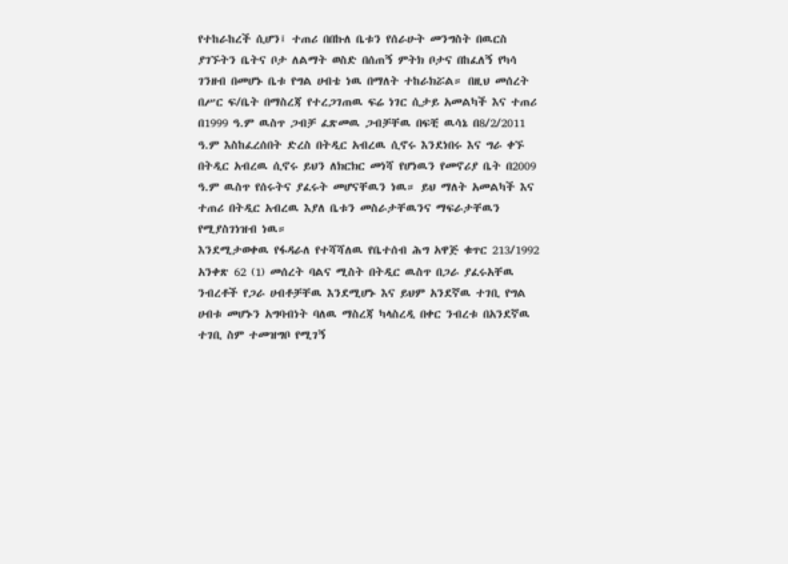የተከራከረች ሲሆን፤ ተጠሪ በበኩለ ቤቱን የሰራሁት መንግስት በዉርስ ያገኙትን ቤትና ቦታ ለልማት ወስድ በሰጠኝ ምትክ ቦታና በከፈለኝ የካሳ ገንዘብ በመሆኑ ቤቱ የግል ሀብቴ ነዉ በማለት ተከራክሯል። በዚህ መሰረት በሥር ፍ/ቤት በማስረጃ የተረጋገጠዉ ፍሬ ነገር ሲታይ አመልካች እና ተጠሪ በ1999 ዓ.ም ዉስጥ ጋብቻ ፈጽመዉ ጋብቻቸዉ በፍቺ ዉሳኔ በ8/2/2011 ዓ.ም እስከፈረሰበት ድረስ በትዲር አብረዉ ሲኖሩ እንደነበሩ እና ግራ ቀኙ በትዲር አብረዉ ሲኖሩ ይህን ለክርክር መነሻ የሆነዉን የመኖሪያ ቤት በ2009 ዓ.ም ዉስጥ የሰሩትና ያፈሩት መሆናቸዉን ነዉ። ይህ ማለት አመልካች እና ተጠሪ በትዲር አብረዉ እያለ ቤቱን መስራታቸዉንና ማፍራታቸዉን የሚያስገነዝብ ነዉ።
እንደሚታወቀዉ የፋዳራለ የተሻሻለዉ የቤተሰብ ሕግ አዋጅ ቁጥር 213/1992 አንቀጽ 62 (1) መሰረት ባልና ሚስት በትዲር ዉስጥ በጋራ ያፈሩአቸዉ ንብረቶች የጋራ ሀብቶቻቸዉ እንደሚሆኑ እና ይህም አንደኛዉ ተገቢ የግል ሀብቱ መሆኑን አግባብነት ባለዉ ማስረጃ ካላስረዲ በቀር ንብረቱ በአንደኛዉ ተገቢ ስም ተመዝግቦ የሚገኝ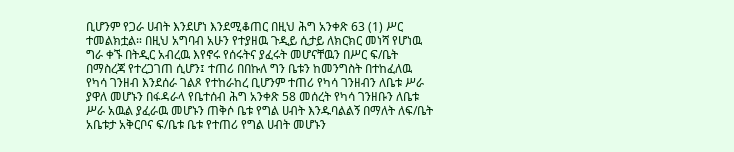ቢሆንም የጋራ ሀብት እንደሆነ እንደሚቆጠር በዚህ ሕግ አንቀጽ 63 (1) ሥር ተመልክቷል። በዚህ አግባብ አሁን የተያዘዉ ጉዲይ ሲታይ ለክርክር መነሻ የሆነዉ ግራ ቀኙ በትዲር አብረዉ እየኖሩ የሰሩትና ያፈሩት መሆናቸዉን በሥር ፍ/ቤት በማስረጃ የተረጋገጠ ሲሆን፤ ተጠሪ በበኩለ ግን ቤቱን ከመንግስት በተከፈለዉ የካሳ ገንዘብ እንደሰራ ገልጾ የተከራከረ ቢሆንም ተጠሪ የካሳ ገንዘብን ለቤቱ ሥራ ያዋለ መሆኑን በፋዳራላ የቤተሰብ ሕግ አንቀጽ 58 መሰረት የካሳ ገንዘቡን ለቤቱ ሥራ አዉል ያፈራዉ መሆኑን ጠቅሶ ቤቱ የግል ሀብት እንዱባልልኝ በማለት ለፍ/ቤት አቤቱታ አቅርቦና ፍ/ቤቱ ቤቱ የተጠሪ የግል ሀብት መሆኑን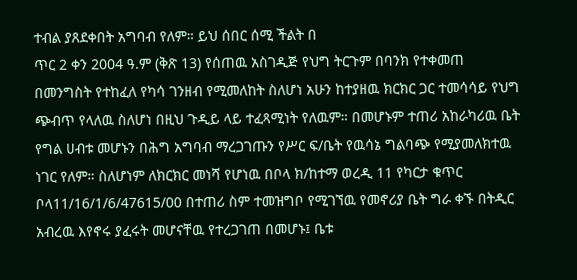ተብል ያጸደቀበት አግባብ የለም። ይህ ሰበር ሰሚ ችልት በ
ጥር 2 ቀን 2004 ዓ.ም (ቅጽ 13) የሰጠዉ አስገዲጅ የህግ ትርጉም በባንክ የተቀመጠ በመንግስት የተከፈለ የካሳ ገንዘብ የሚመለከት ስለሆነ አሁን ከተያዘዉ ክርክር ጋር ተመሳሳይ የህግ ጭብጥ የላለዉ ስለሆነ በዚህ ጉዲይ ላይ ተፈጻሚነት የለዉም። በመሆኑም ተጠሪ አከራካሪዉ ቤት የግል ሀብቱ መሆኑን በሕግ አግባብ ማረጋገጡን የሥር ፍ/ቤት የዉሳኔ ግልባጭ የሚያመለክተዉ ነገር የለም። ስለሆነም ለክርክር መነሻ የሆነዉ በቦላ ክ/ከተማ ወረዲ 11 የካርታ ቁጥር ቦላ11/16/1/6/47615/00 በተጠሪ ስም ተመዝግቦ የሚገኘዉ የመኖሪያ ቤት ግራ ቀኙ በትዲር አብረዉ እየኖሩ ያፈሩት መሆናቸዉ የተረጋገጠ በመሆኑ፤ ቤቱ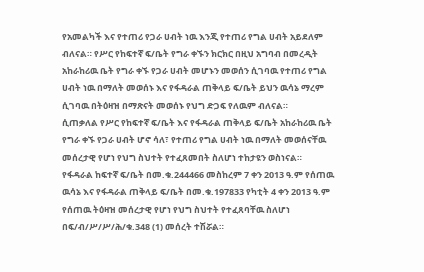የአመልካች እና የተጠሪ የጋራ ሀብት ነዉ እንጂ የተጠሪ የግል ሀብት አይደለም ብለናል። የሥር የከፍተኛ ፍ/ቤት የግራ ቀኙን ክርክር በዚህ አግባብ በመረዲት አከራከሪዉ ቤት የግራ ቀኙ የጋራ ሀብት መሆኑን መወሰን ሲገባዉ የተጠሪ የግል ሀብት ነዉ በማለት መወሰኑ እና የፋዳራል ጠቅላይ ፍ/ቤት ይህን ዉሳኔ ማረም ሲገባዉ በትዕዛዝ በማጽናት መወሰኑ የህግ ድጋፍ የለዉም ብለናል።
ሲጠቃለል የሥር የከፍተኛ ፍ/ቤት እና የፋዳራል ጠቅላይ ፍ/ቤት አከራከሪዉ ቤት የግራ ቀኙ የጋራ ሀብት ሆኖ ሳለ፣ የተጠሪ የግል ሀብት ነዉ በማለት መወሰናቸዉ መሰረታዊ የሆነ የህግ ስህተት የተፈጸመበት ስለሆነ ተከታዩን ወስነናል።
የፋዳራል ከፍተኛ ፍ/ቤት በመ.ቁ.244466 መስከረም 7 ቀን 2013 ዓ.ም የሰጠዉ ዉሳኔ እና የፋዳራል ጠቅላይ ፍ/ቤት በመ.ቁ.197833 የካቲት 4 ቀን 2013 ዓ.ም የሰጠዉ ትዕዛዝ መሰረታዊ የሆነ የህግ ስህተት የተፈጸባቸዉ ስለሆነ በፍ/ብ/ሥ/ሥ/ሕ/ቁ.348 (1) መሰረት ተሽሯል።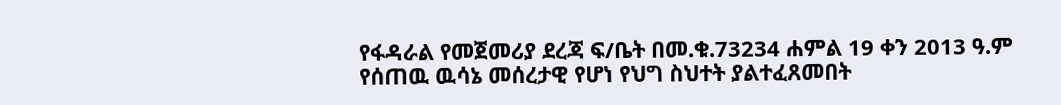የፋዳራል የመጀመሪያ ደረጃ ፍ/ቤት በመ.ቁ.73234 ሐምል 19 ቀን 2013 ዓ.ም የሰጠዉ ዉሳኔ መሰረታዊ የሆነ የህግ ስህተት ያልተፈጸመበት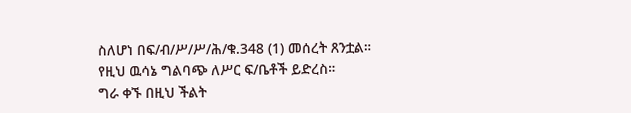ስለሆነ በፍ/ብ/ሥ/ሥ/ሕ/ቁ.348 (1) መሰረት ጸንቷል።
የዚህ ዉሳኔ ግልባጭ ለሥር ፍ/ቤቶች ይድረስ።
ግራ ቀኙ በዚህ ችልት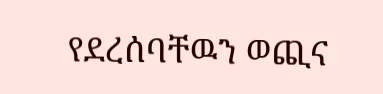የደረሰባቸዉን ወጪና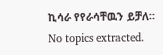ኪሳራ የየራሳቸዉን ይቻለ።
No topics extracted.